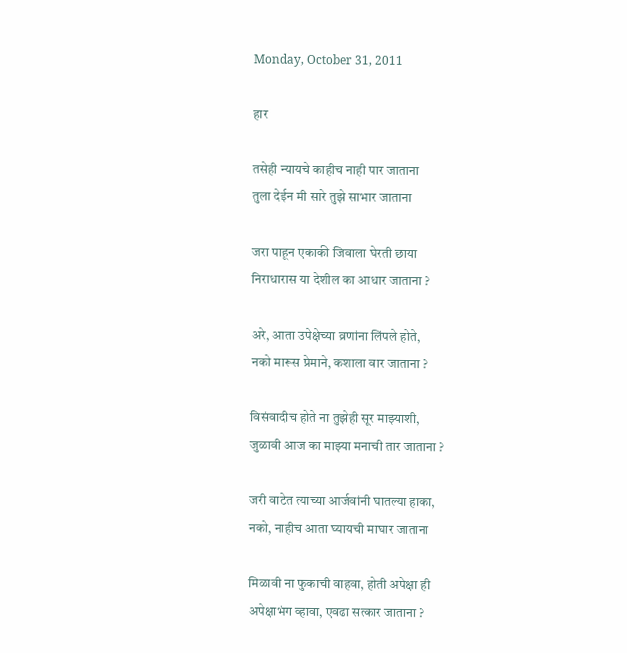Monday, October 31, 2011

हार

तसेही न्यायचे काहीच नाही पार जाताना
तुला देईन मी सारे तुझे साभार जाताना

जरा पाहून एकाकी जिवाला घेरती छाया
निराधारास या देशील का आधार जाताना ?

अरे, आता उपेक्षेच्या व्रणांना लिंपले होते,
नको मारूस प्रेमाने, कशाला वार जाताना ?

विसंवादीच होते ना तुझेही सूर माझ्याशी,
जुळावी आज का माझ्या मनाची तार जाताना ?

जरी वाटेत त्याच्या आर्जवांनी घातल्या हाका,
नको, नाहीच आता घ्यायची माघार जाताना

मिळावी ना फुकाची वाहवा, होती अपेक्षा ही
अपेक्षाभंग व्हावा, एवढा सत्कार जाताना ?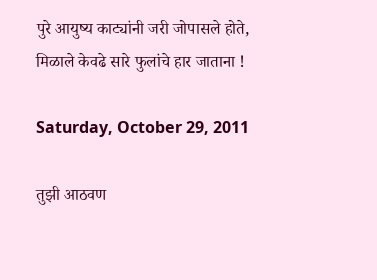पुरे आयुष्य काट्यांनी जरी जोपासले होते,
मिळाले केवढे सारे फुलांचे हार जाताना !

Saturday, October 29, 2011

तुझी आठवण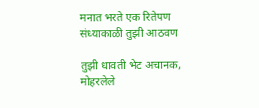मनात भरते एक रितेपण
संध्याकाळी तुझी आठवण

तुझी धावती भेट अचानक,
मोहरलेले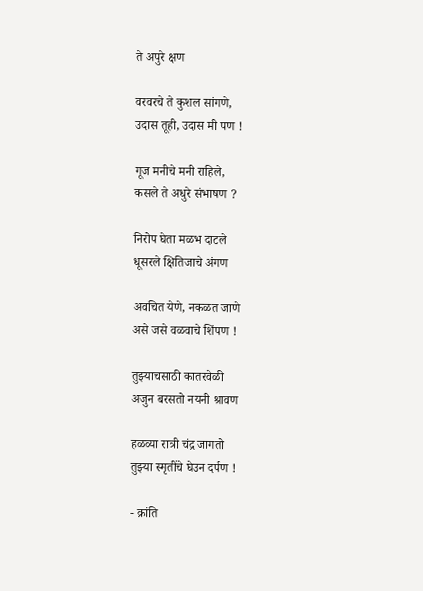ते अपुरे क्षण

वरवरचे ते कुशल सांगणे,
उदास तूही, उदास मी पण !

गूज मनीचे मनी राहिले,
कसले ते अधुरे संभाषण ?

निरोप घेता मळभ दाटले
धूसरले क्षितिजाचे अंगण

अवचित येणे, नकळत जाणे
असे जसे वळवाचे शिंपण !

तुझ्याचसाठी कातरवेळी
अजुन बरसतो नयनी श्रावण

हळव्या रात्री चंद्र जागतो
तुझ्या स्मृतींचे घेउन दर्पण !

- क्रांति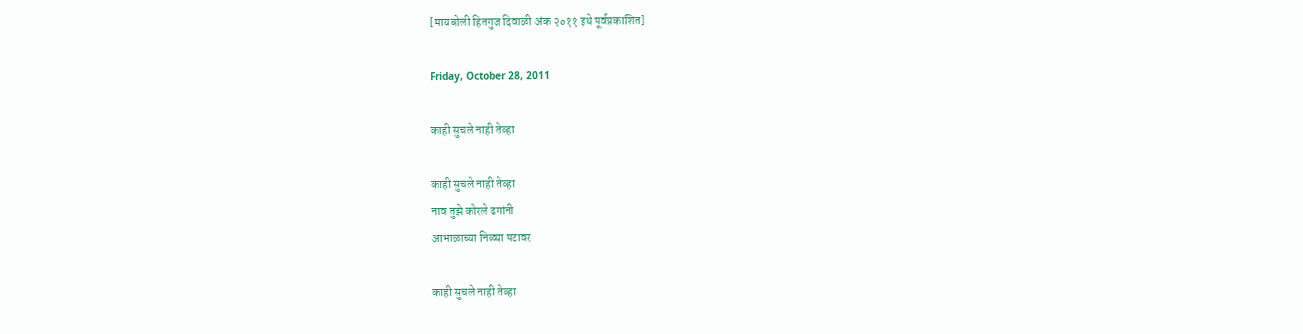[मायबोली हितगुज दिवाळी अंक २०११ इथे पूर्वप्रकाशित]

Friday, October 28, 2011

काही सुचले नाही तेव्हा

काही सुचले नाही तेव्हा
नाव तुझे कोरले ढगांनी
आभाळाच्या निळ्या पटावर

काही सुचले नाही तेव्हा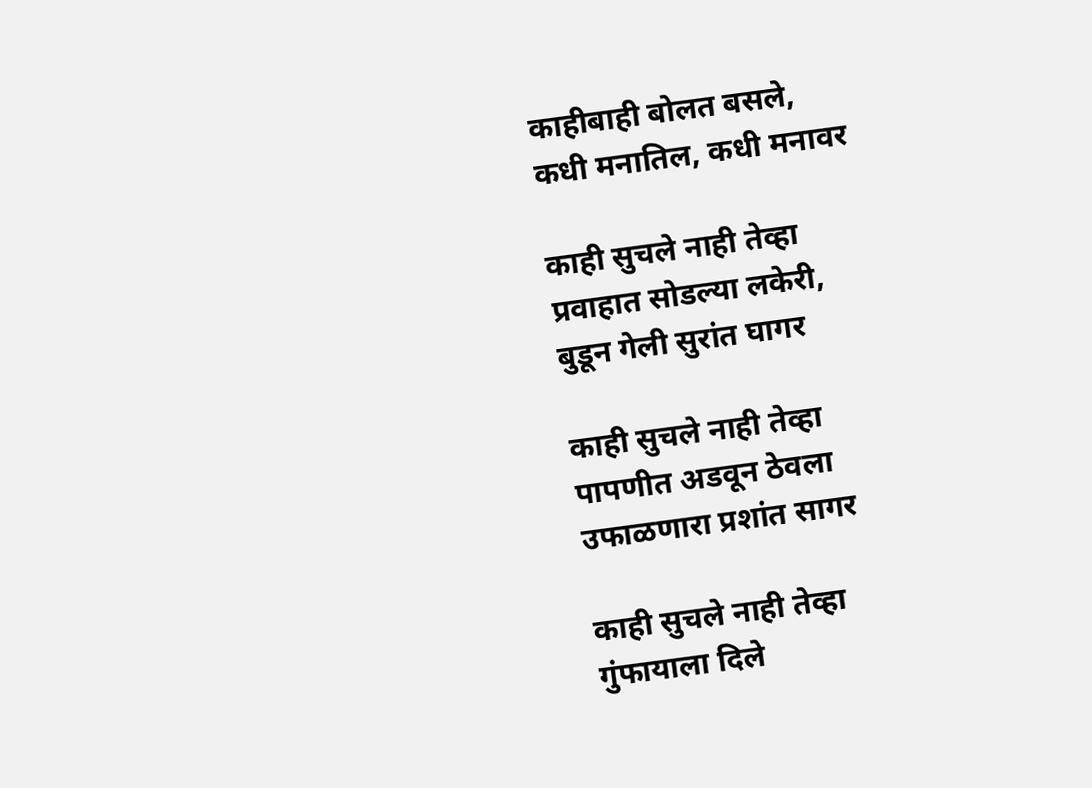काहीबाही बोलत बसले,
कधी मनातिल, कधी मनावर

काही सुचले नाही तेव्हा
प्रवाहात सोडल्या लकेरी,
बुडून गेली सुरांत घागर

काही सुचले नाही तेव्हा
पापणीत अडवून ठेवला
उफाळणारा प्रशांत सागर

काही सुचले नाही तेव्हा
गुंफायाला दिले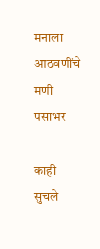मनाला
आठवणींचे मणी पसाभर

काही सुचले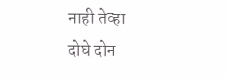नाही तेव्हा
दोघे दोन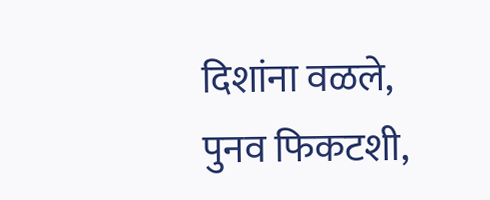दिशांना वळले,
पुनव फिकटशी,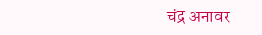चंद्र अनावर